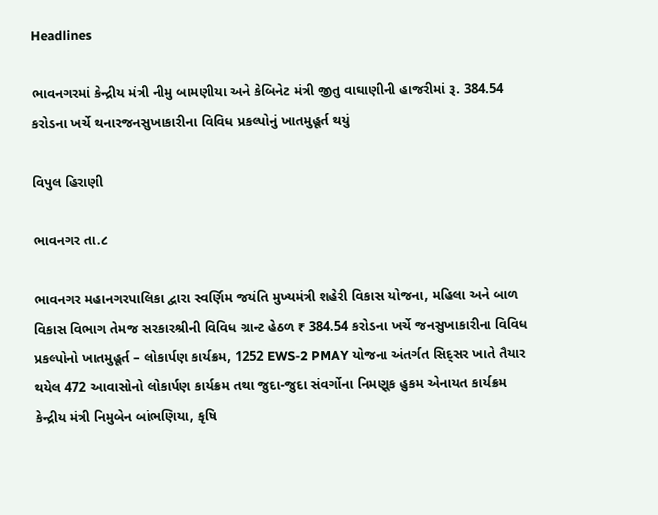Headlines

ભાવનગરમાં કેન્દ્રીય મંત્રી નીમુ બામણીયા અને કેબિનેટ મંત્રી જીતુ વાઘાણીની હાજરીમાં રૂ. 384.54 કરોડના ખર્ચે થનારજનસુખાકારીના વિવિધ પ્રકલ્પોનું ખાતમુહૂર્ત થયું

વિપુલ હિરાણી

ભાવનગર તા.૮

ભાવનગર મહાનગરપાલિકા દ્વારા સ્વર્ણિમ જયંતિ મુખ્યમંત્રી શહેરી વિકાસ યોજના, મહિલા અને બાળ વિકાસ વિભાગ તેમજ સરકારશ્રીની વિવિધ ગ્રાન્ટ હેઠળ ₹ 384.54 કરોડના ખર્ચે જનસુખાકારીના વિવિધ પ્રકલ્પોનો ખાતમુહૂર્ત – લોકાર્પણ કાર્યક્રમ, 1252 EWS-2 PMAY યોજના અંતર્ગત સિદ્સર ખાતે તૈયાર થયેલ 472 આવાસોનો લોકાર્પણ કાર્યક્રમ તથા જુદા-જુદા સંવર્ગોના નિમણૂક હુકમ એનાયત કાર્યક્રમ કેન્દ્રીય મંત્રી નિમુબેન બાંભણિયા, કૃષિ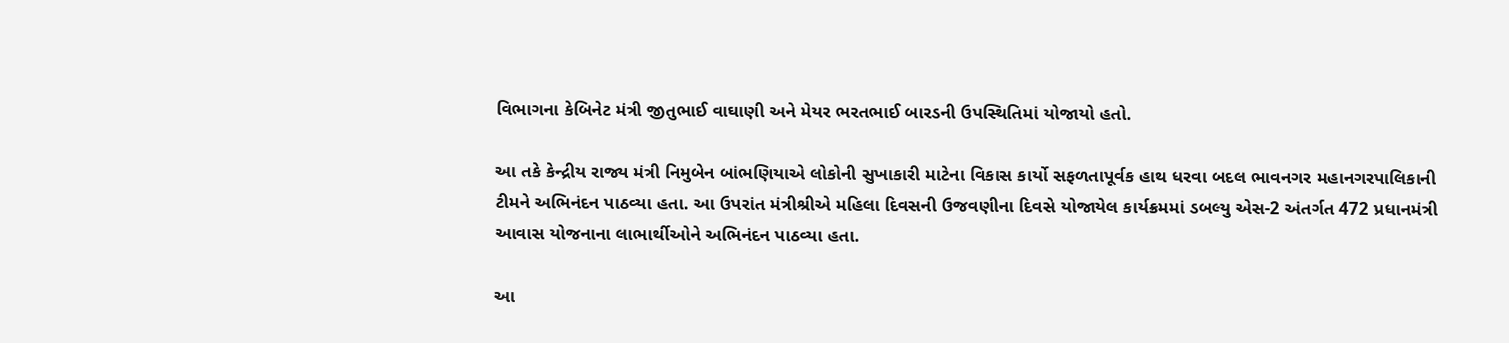વિભાગના કેબિનેટ મંત્રી જીતુભાઈ વાઘાણી અને મેયર ભરતભાઈ બારડની ઉપસ્થિતિમાં યોજાયો હતો.

આ તકે કેન્દ્રીય રાજ્ય મંત્રી નિમુબેન બાંભણિયાએ લોકોની સુખાકારી માટેના વિકાસ કાર્યો સફળતાપૂર્વક હાથ ધરવા બદલ ભાવનગર મહાનગરપાલિકાની ટીમને અભિનંદન પાઠવ્યા હતા. આ ઉપરાંત મંત્રીશ્રીએ મહિલા દિવસની ઉજવણીના દિવસે યોજાયેલ કાર્યક્રમમાં ડબલ્યુ એસ-2 અંતર્ગત 472 પ્રધાનમંત્રી આવાસ યોજનાના લાભાર્થીઓને અભિનંદન પાઠવ્યા હતા.

આ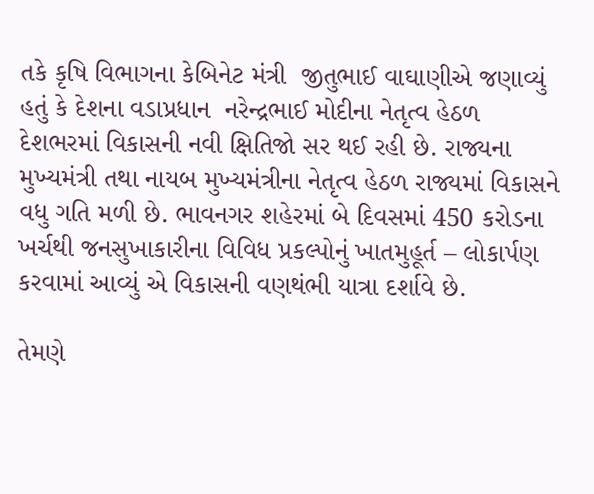તકે કૃષિ વિભાગના કેબિનેટ મંત્રી  જીતુભાઈ વાઘાણીએ જણાવ્યું હતું કે દેશના વડાપ્રધાન  નરેન્દ્રભાઈ મોદીના નેતૃત્વ હેઠળ દેશભરમાં વિકાસની નવી ક્ષિતિજો સર થઈ રહી છે. રાજ્યના મુખ્યમંત્રી તથા નાયબ મુખ્યમંત્રીના નેતૃત્વ હેઠળ રાજ્યમાં વિકાસને વધુ ગતિ મળી છે. ભાવનગર શહેરમાં બે દિવસમાં 450 કરોડના ખર્ચથી જનસુખાકારીના વિવિધ પ્રકલ્પોનું ખાતમુહૂર્ત – લોકાર્પણ કરવામાં આવ્યું એ વિકાસની વણથંભી યાત્રા દર્શાવે છે.

તેમણે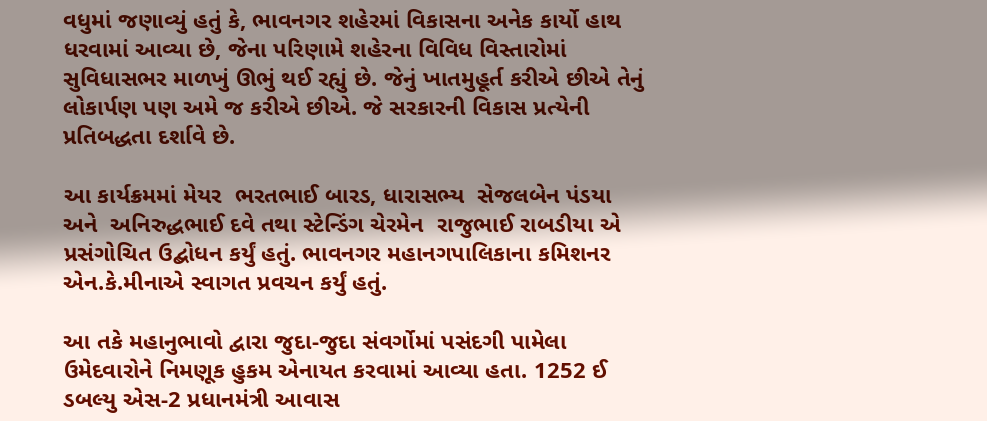વધુમાં જણાવ્યું હતું કે, ભાવનગર શહેરમાં વિકાસના અનેક કાર્યો હાથ ધરવામાં આવ્યા છે, જેના પરિણામે શહેરના વિવિધ વિસ્તારોમાં સુવિધાસભર માળખું ઊભું થઈ રહ્યું છે. જેનું ખાતમુહૂર્ત કરીએ છીએ તેનું લોકાર્પણ પણ અમે જ કરીએ છીએ. જે સરકારની વિકાસ પ્રત્યેની પ્રતિબદ્ધતા દર્શાવે છે.

આ કાર્યક્રમમાં મેયર  ભરતભાઈ બારડ, ધારાસભ્ય  સેજલબેન પંડયા અને  અનિરુદ્ધભાઈ દવે તથા સ્ટેન્ડિંગ ચેરમેન  રાજુભાઈ રાબડીયા એ પ્રસંગોચિત ઉદ્બોધન કર્યું હતું. ભાવનગર મહાનગપાલિકાના કમિશનર  એન.કે.મીનાએ સ્વાગત પ્રવચન કર્યું હતું.

આ તકે મહાનુભાવો દ્વારા જુદા-જુદા સંવર્ગોમાં પસંદગી પામેલા ઉમેદવારોને નિમણૂક હુકમ એનાયત કરવામાં આવ્યા હતા. 1252 ઈ ડબલ્યુ એસ-2 પ્રધાનમંત્રી આવાસ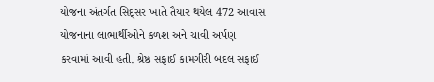યોજના અંતર્ગત સિદ્સર ખાતે તૈયાર થયેલ 472 આવાસ યોજનાના લાભાર્થીઓને કળશ અને ચાવી અર્પણ કરવામાં આવી હતી. શ્રેષ્ઠ સફાઈ કામગીરી બદલ સફાઈ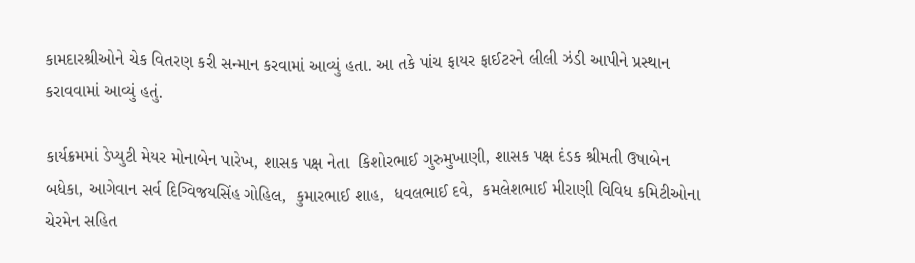કામદારશ્રીઓને ચેક વિતરણ કરી સન્માન કરવામાં આવ્યું હતા. આ તકે પાંચ ફાયર ફાઈટરને લીલી ઝંડી આપીને પ્રસ્થાન કરાવવામાં આવ્યું હતું.

કાર્યક્રમમાં ડેપ્યુટી મેયર મોનાબેન પારેખ, શાસક પક્ષ નેતા  કિશોરભાઈ ગુરુમુખાણી, શાસક પક્ષ દંડક શ્રીમતી ઉષાબેન બધેકા, આગેવાન સર્વ દિગ્વિજયસિંહ ગોહિલ,  કુમારભાઈ શાહ,  ધવલભાઈ દવે,  કમલેશભાઈ મીરાણી વિવિધ કમિટીઓના ચેરમેન સહિત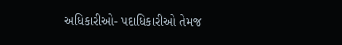અધિકારીઓ- પદાધિકારીઓ તેમજ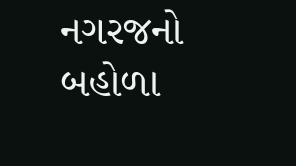નગરજનો બહોળા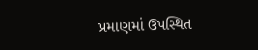પ્રમાણમાં ઉપસ્થિત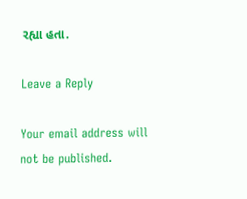રહ્યા હતા.

Leave a Reply

Your email address will not be published.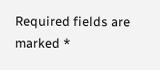Required fields are marked *